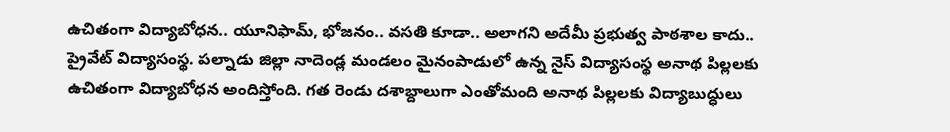ఉచితంగా విద్యాబోధన.. యూనిఫామ్, భోజనం.. వసతి కూడా.. అలాగని అదేమీ ప్రభుత్వ పాఠశాల కాదు.. ప్రైవేట్ విద్యాసంస్థ. పల్నాడు జిల్లా నాదెండ్ల మండలం మైనంపాడులో ఉన్న నైస్ విద్యాసంస్థ అనాథ పిల్లలకు ఉచితంగా విద్యాబోధన అందిస్తోంది. గత రెండు దశాబ్దాలుగా ఎంతోమంది అనాథ పిల్లలకు విద్యాబుద్ధులు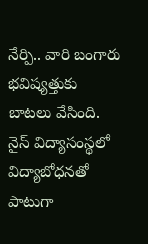నేర్పి.. వారి బంగారు భవిష్యత్తుకు బాటలు వేసింది. నైస్ విద్యాసంస్థలో విద్యాబోధనతో పాటుగా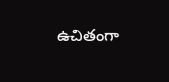ఉచితంగా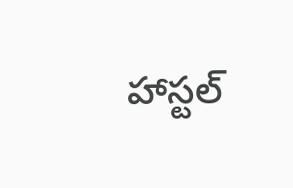హాస్టల్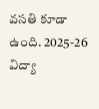వసతి కూడా ఉంది. 2025-26 విద్యా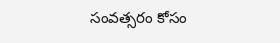సంవత్సరం కోసం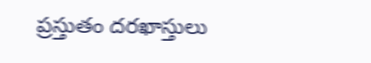ప్రస్తుతం దరఖాస్తులు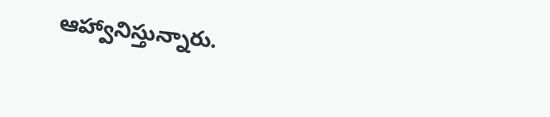ఆహ్వానిస్తున్నారు.